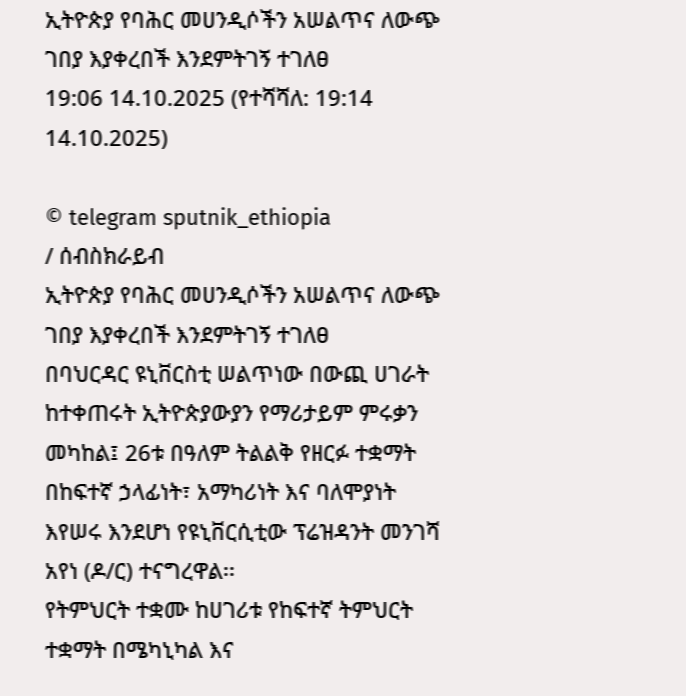ኢትዮጵያ የባሕር መሀንዲሶችን አሠልጥና ለውጭ ገበያ እያቀረበች እንደምትገኝ ተገለፀ
19:06 14.10.2025 (የተሻሻለ: 19:14 14.10.2025)

© telegram sputnik_ethiopia
/ ሰብስክራይብ
ኢትዮጵያ የባሕር መሀንዲሶችን አሠልጥና ለውጭ ገበያ እያቀረበች እንደምትገኝ ተገለፀ
በባህርዳር ዩኒቨርስቲ ሠልጥነው በውጪ ሀገራት ከተቀጠሩት ኢትዮጵያውያን የማሪታይም ምሩቃን መካከል፤ 26ቱ በዓለም ትልልቅ የዘርፉ ተቋማት በከፍተኛ ኃላፊነት፣ አማካሪነት እና ባለሞያነት እየሠሩ እንደሆነ የዩኒቨርሲቲው ፕሬዝዳንት መንገሻ አየነ (ዶ/ር) ተናግረዋል፡፡
የትምህርት ተቋሙ ከሀገሪቱ የከፍተኛ ትምህርት ተቋማት በሜካኒካል እና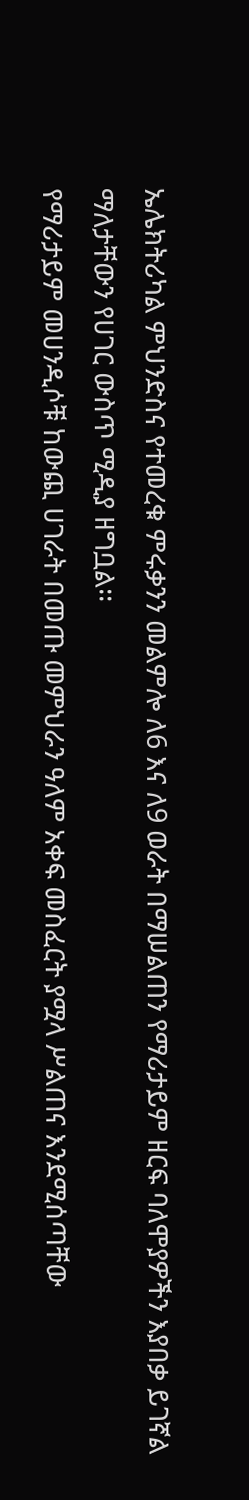ኤሌክትሪካል ምህንድስና የተመረቁ ምሩቃንን መልምሎ ለ6 እና ለ9 ወራት በማሠልጠን የማሪታይም ዘርፍ ባለሞያዎችን እያበቃ ይገኛል ማለታቸውን የሀገር ውስጥ ሚዲያ ዘግቧል፡፡
የማሪታይም መሀንዲሶቹ ከውጪ ሀገራት በመጡ መምህራን ዓለም አቀፍ መስፈርት ያሟላ ሥልጠና እንደሚሰጣቸው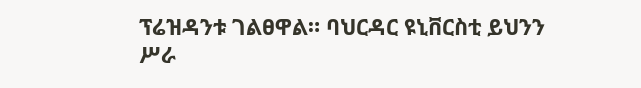ፕሬዝዳንቱ ገልፀዋል። ባህርዳር ዩኒቨርስቲ ይህንን ሥራ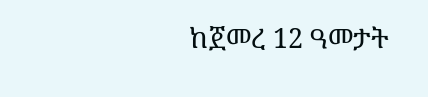ከጀመረ 12 ዓመታት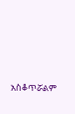አስቆጥሯልም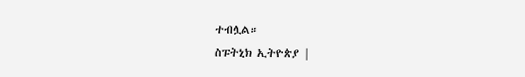ተብሏል።
ስፑትኒክ ኢትዮጵያ |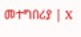መተግበሪያ | X